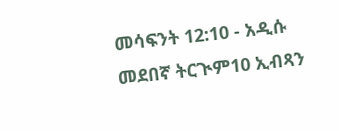መሳፍንት 12:10 - አዲሱ መደበኛ ትርጒም10 ኢብጻን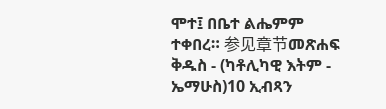ሞተ፤ በቤተ ልሔምም ተቀበረ። 参见章节መጽሐፍ ቅዱስ - (ካቶሊካዊ እትም - ኤማሁስ)10 ኢብጻን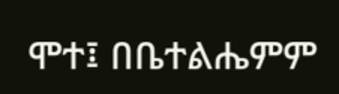ሞተ፤ በቤተልሔምም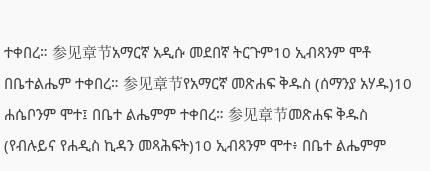ተቀበረ። 参见章节አማርኛ አዲሱ መደበኛ ትርጉም10 ኢብጻንም ሞቶ በቤተልሔም ተቀበረ። 参见章节የአማርኛ መጽሐፍ ቅዱስ (ሰማንያ አሃዱ)10 ሐሴቦንም ሞተ፤ በቤተ ልሔምም ተቀበረ። 参见章节መጽሐፍ ቅዱስ (የብሉይና የሐዲስ ኪዳን መጻሕፍት)10 ኢብጻንም ሞተ፥ በቤተ ልሔምም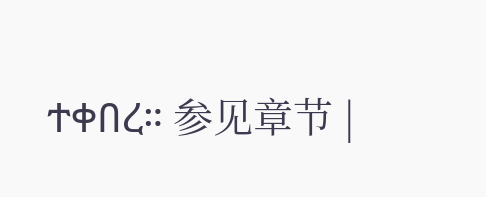ተቀበረ። 参见章节 |